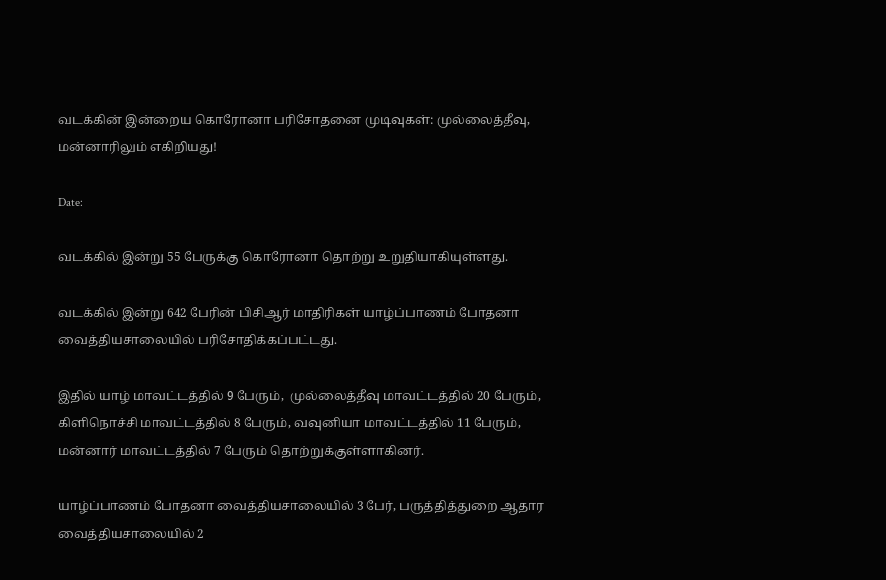வடக்கின் இன்றைய கொரோனா பரிசோதனை முடிவுகள்: முல்லைத்தீவு, மன்னாரிலும் எகிறியது!

Date:

வடக்கில் இன்று 55 பேருக்கு கொரோனா தொற்று உறுதியாகியுள்ளது.

வடக்கில் இன்று 642 பேரின் பிசிஆர் மாதிரிகள் யாழ்ப்பாணம் போதனா வைத்தியசாலையில் பரிசோதிக்கப்பட்டது.

இதில் யாழ் மாவட்டத்தில் 9 பேரும்,  முல்லைத்தீவு மாவட்டத்தில் 20 பேரும், கிளிநொச்சி மாவட்டத்தில் 8 பேரும், வவுனியா மாவட்டத்தில் 11 பேரும், மன்னார் மாவட்டத்தில் 7 பேரும் தொற்றுக்குள்ளாகினர்.

யாழ்ப்பாணம் போதனா வைத்தியசாலையில் 3 பேர், பருத்தித்துறை ஆதார வைத்தியசாலையில் 2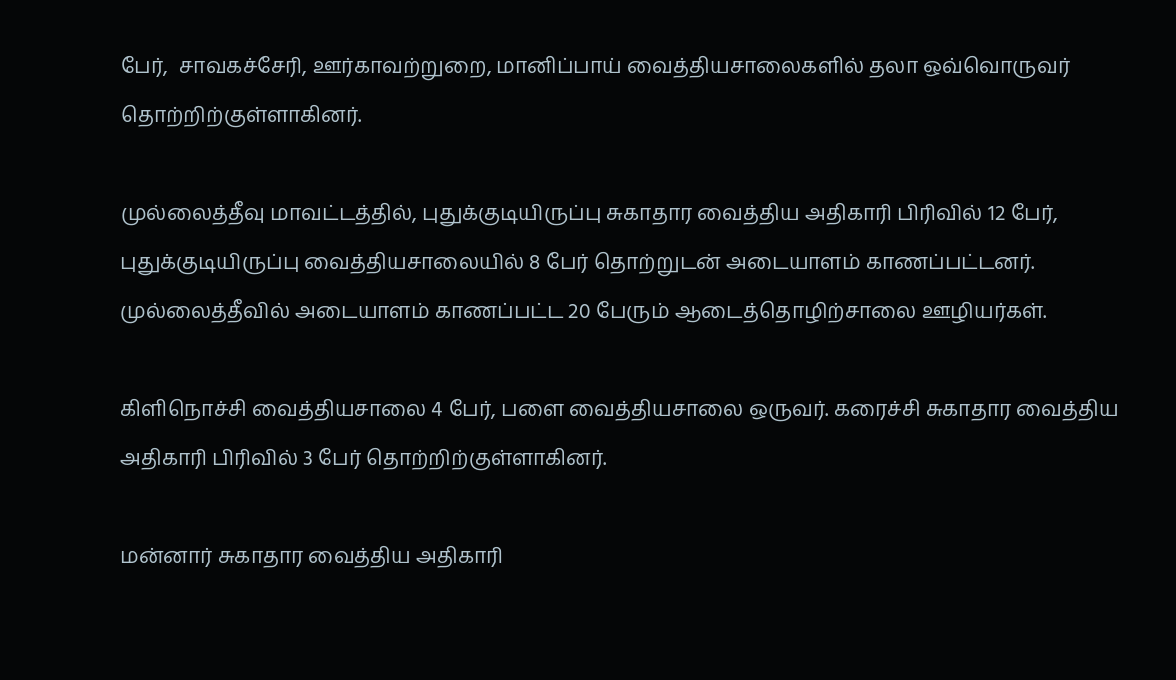பேர்,  சாவகச்சேரி, ஊர்காவற்றுறை, மானிப்பாய் வைத்தியசாலைகளில் தலா ஒவ்வொருவர் தொற்றிற்குள்ளாகினர்.

முல்லைத்தீவு மாவட்டத்தில், புதுக்குடியிருப்பு சுகாதார வைத்திய அதிகாரி பிரிவில் 12 பேர், புதுக்குடியிருப்பு வைத்தியசாலையில் 8 பேர் தொற்றுடன் அடையாளம் காணப்பட்டனர். முல்லைத்தீவில் அடையாளம் காணப்பட்ட 20 பேரும் ஆடைத்தொழிற்சாலை ஊழியர்கள்.

கிளிநொச்சி வைத்தியசாலை 4 பேர், பளை வைத்தியசாலை ஒருவர். கரைச்சி சுகாதார வைத்திய அதிகாரி பிரிவில் 3 பேர் தொற்றிற்குள்ளாகினர்.

மன்னார் சுகாதார வைத்திய அதிகாரி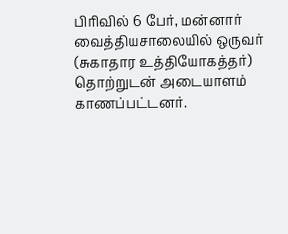பிரிவில் 6 பேர், மன்னார் வைத்தியசாலையில் ஒருவர் (சுகாதார உத்தியோகத்தர்) தொற்றுடன் அடையாளம் காணப்பட்டனர்.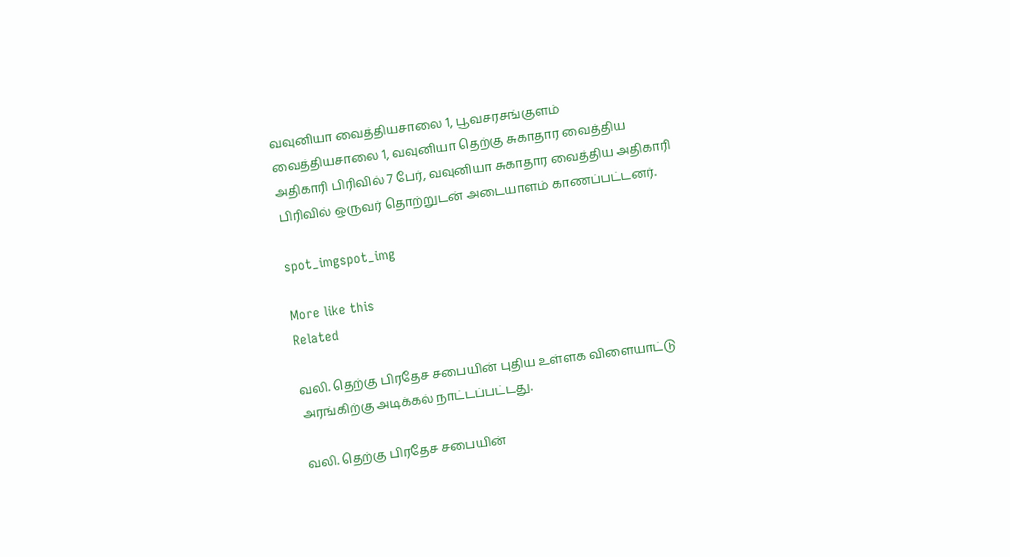வவுனியா வைத்தியசாலை 1, பூவசரசங்குளம் வைத்தியசாலை 1, வவுனியா தெற்கு சுகாதார வைத்திய அதிகாரி பிரிவில் 7 பேர், வவுனியா சுகாதார வைத்திய அதிகாரி பிரிவில் ஒருவர் தொற்றுடன் அடையாளம் காணப்பட்டனர்.

spot_imgspot_img

More like this
Related

வலி. தெற்கு பிரதேச சபையின் புதிய உள்ளக விளையாட்டு அரங்கிற்கு அடிக்கல் நாட்டப்பட்டது.

வலி. தெற்கு பிரதேச சபையின்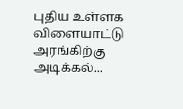புதிய உள்ளக விளையாட்டு அரங்கிற்கு அடிக்கல்...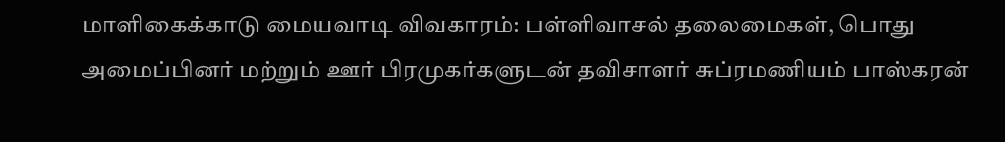மாளிகைக்காடு மையவாடி விவகாரம்: பள்ளிவாசல் தலைமைகள், பொது அமைப்பினர் மற்றும் ஊர் பிரமுகர்களுடன் தவிசாளர் சுப்ரமணியம் பாஸ்கரன்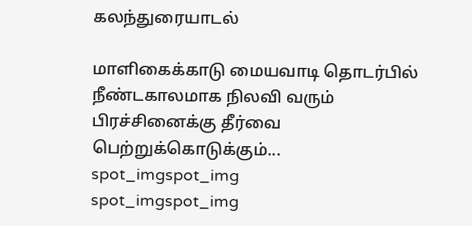கலந்துரையாடல்

மாளிகைக்காடு மையவாடி தொடர்பில் நீண்டகாலமாக நிலவி வரும் பிரச்சினைக்கு தீர்வை பெற்றுக்கொடுக்கும்...
spot_imgspot_img
spot_imgspot_img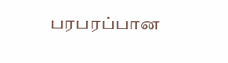பரபரப்பான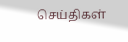செய்திகள்